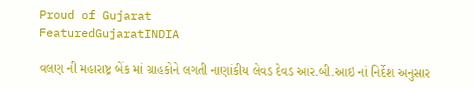Proud of Gujarat
FeaturedGujaratINDIA

વલણ ની મહારાષ્ટ્ર બેંક માં ગ્રાહકોને લગતી નાણાંકીય લેવડ દેવડ આર.બી.આઇ નાં નિર્દેશ અનુસાર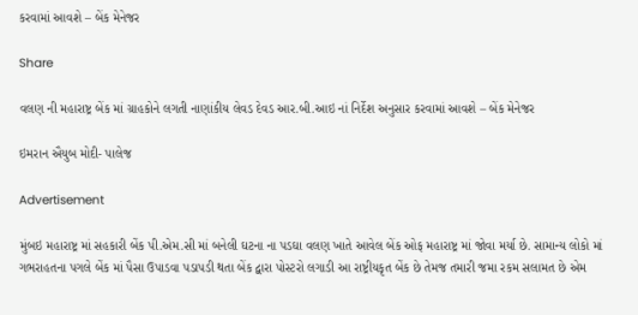કરવામાં આવશે – બેંક મેનેજર

Share

વલણ ની મહારાષ્ટ્ર બેંક માં ગ્રાહકોને લગતી નાણાંકીય લેવડ દેવડ આર.બી.આઇ નાં નિર્દેશ અનુસાર કરવામાં આવશે – બેંક મેનેજર

ઇમરાન ઐયુબ મોદી- પાલેજ

Advertisement

મુંબઇ મહારાષ્ટ્ર માં સહકારી બેંક પી.એમ.સી માં બનેલી ઘટના ના પડઘા વલણ ખાતે આવેલ બેંક ઓફ મહારાષ્ટ્ર માં જોવા મર્યા છે. સામાન્ય લોકો માં ગભરાહતના પગલે બેંક માં પૈસા ઉપાડવા પડાપડી થતા બેંક દ્વારા પોસ્ટરો લગાડી આ રાષ્ટ્રીયકૃત બેંક છે તેમજ તમારી જમા રકમ સલામત છે એમ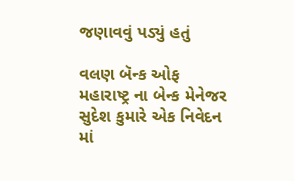જણાવવું પડ્યું હતું

વલણ બૅન્ક ઓફ મહારાષ્ટ્ર ના બેન્ક મેનેજર સુદેશ કુમારે એક નિવેદન માં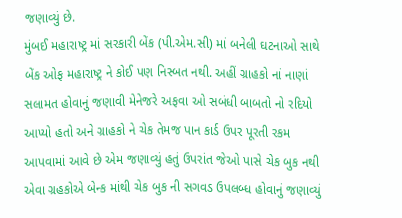જણાવ્યું છે.
મુંબઈ મહારાષ્ટ્ર માં સરકારી બેંક (પી.એમ.સી) માં બનેલી ઘટનાઓ સાથે બેંક ઓફ મહારાષ્ટ્ર ને કોઈ પણ નિસ્બત નથી. અહીં ગ્રાહકો નાં નાણાં સલામત હોવાનું જણાવી મેનેજરે અફવા ઓ સબંધી બાબતો નો રદિયો આપ્યો હતો અને ગ્રાહકો ને ચેક તેમજ પાન કાર્ડ ઉપર પૂરતી રકમ આપવામાં આવે છે એમ જણાવ્યું હતું ઉપરાંત જેઓ પાસે ચેક બુક નથી એવા ગ્રહકોએ બેન્ક માંથી ચેક બુક ની સગવડ ઉપલબ્ધ હોવાનું જણાવ્યું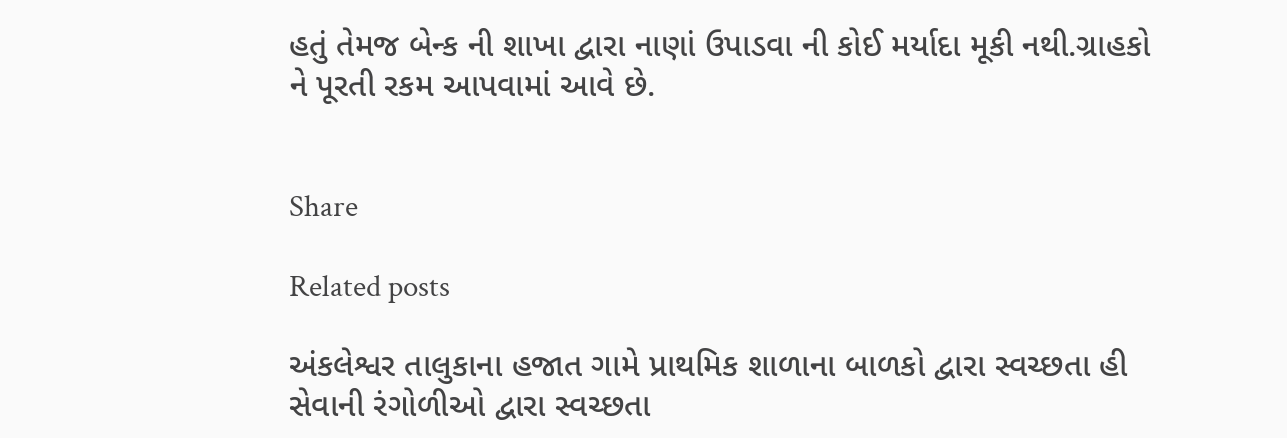હતું તેમજ બેન્ક ની શાખા દ્વારા નાણાં ઉપાડવા ની કોઈ મર્યાદા મૂકી નથી.ગ્રાહકો ને પૂરતી રકમ આપવામાં આવે છે.


Share

Related posts

અંકલેશ્વર તાલુકાના હજાત ગામે પ્રાથમિક શાળાના બાળકો દ્વારા સ્વચ્છતા હી સેવાની રંગોળીઓ દ્વારા સ્વચ્છતા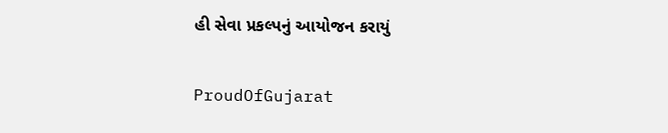હી સેવા પ્રકલ્પનું આયોજન કરાયું

ProudOfGujarat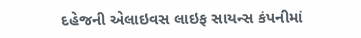દહેજની એલાઇવસ લાઇફ સાયન્સ કંપનીમાં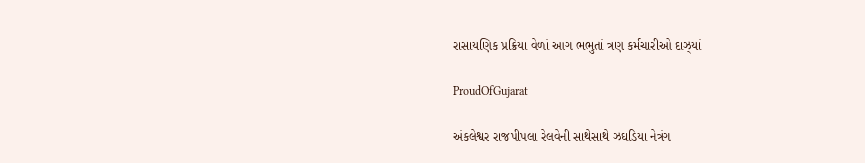રાસાયણિક પ્રક્રિયા વેળાં આગ ભભુતાં ત્રણ કર્મચારીઓ દાઝ્યાં

ProudOfGujarat

અંકલેશ્વર રાજપીપલા રેલવેની સાથેસાથે ઝઘડિયા નેત્રંગ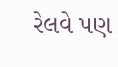રેલવે પણ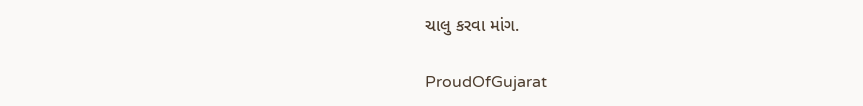ચાલુ કરવા માંગ.

ProudOfGujarat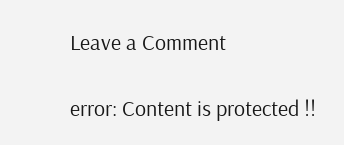Leave a Comment

error: Content is protected !!